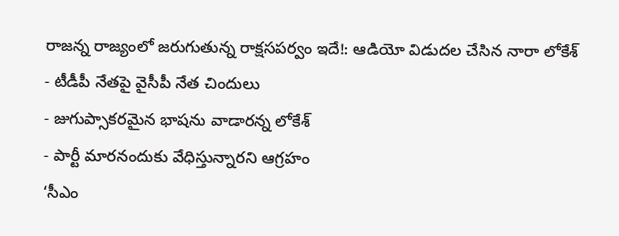రాజన్న రాజ్యంలో జరుగుతున్న రాక్షసపర్వం ఇదే!: ఆడియో విడుదల చేసిన నారా లోకేశ్
- టీడీపీ నేతపై వైసీపీ నేత చిందులు
- జుగుప్సాకరమైన భాషను వాడారన్న లోకేశ్
- పార్టీ మారనందుకు వేధిస్తున్నారని ఆగ్రహం
‘సీఎం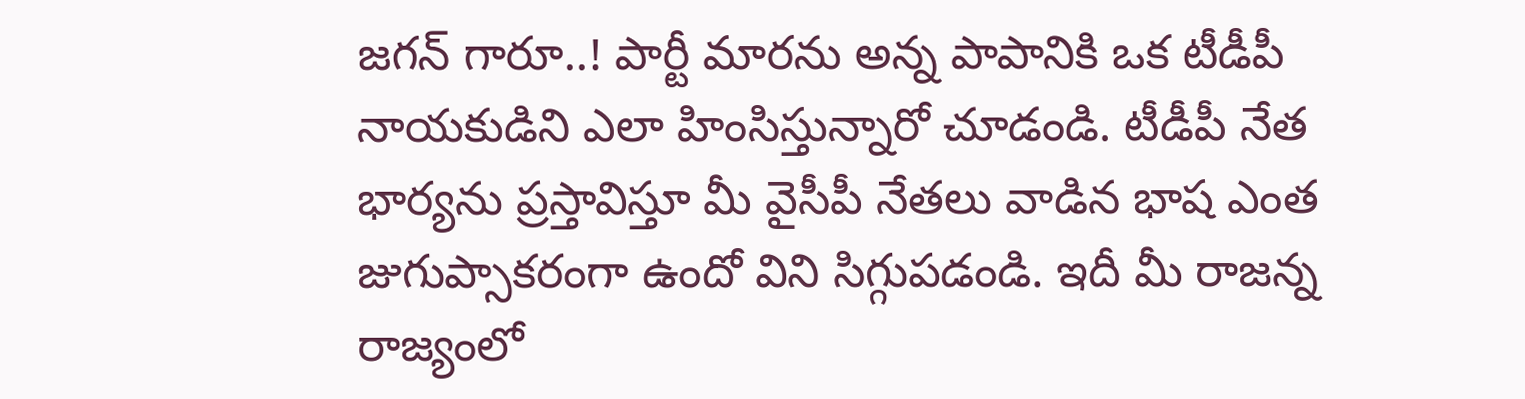జగన్ గారూ..! పార్టీ మారను అన్న పాపానికి ఒక టీడీపీ నాయకుడిని ఎలా హింసిస్తున్నారో చూడండి. టీడీపీ నేత భార్యను ప్రస్తావిస్తూ మీ వైసీపీ నేతలు వాడిన భాష ఎంత జుగుప్సాకరంగా ఉందో విని సిగ్గుపడండి. ఇదీ మీ రాజన్న రాజ్యంలో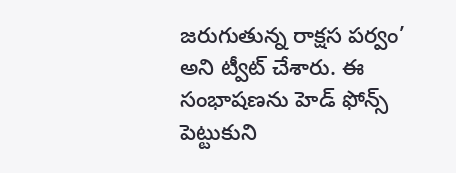జరుగుతున్న రాక్షస పర్వం’ అని ట్వీట్ చేశారు. ఈ సంభాషణను హెడ్ ఫోన్స్ పెట్టుకుని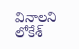వినాలని లోకేశ్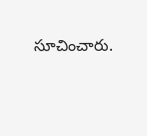సూచించారు.